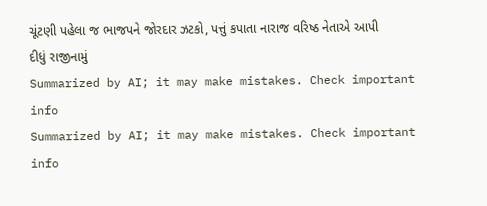ચૂંટણી પહેલા જ ભાજપને જોરદાર ઝટકો, પત્તું કપાતા નારાજ વરિષ્ઠ નેતાએ આપી દીધું રાજીનામું
Summarized by AI; it may make mistakes. Check important info
Summarized by AI; it may make mistakes. Check important info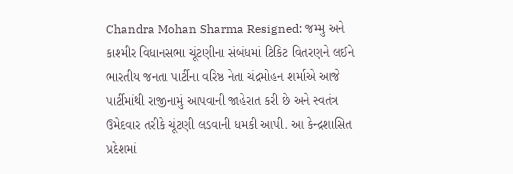Chandra Mohan Sharma Resigned: જમ્મુ અને કાશ્મીર વિધાનસભા ચૂંટણીના સંબંધમાં ટિકિટ વિતરણને લઈને ભારતીય જનતા પાર્ટીના વરિષ્ઠ નેતા ચંદ્રમોહન શર્માએ આજે પાર્ટીમાંથી રાજીનામું આપવાની જાહેરાત કરી છે અને સ્વતંત્ર ઉમેદવાર તરીકે ચૂંટણી લડવાની ધમકી આપી. આ કેન્દ્રશાસિત પ્રદેશમાં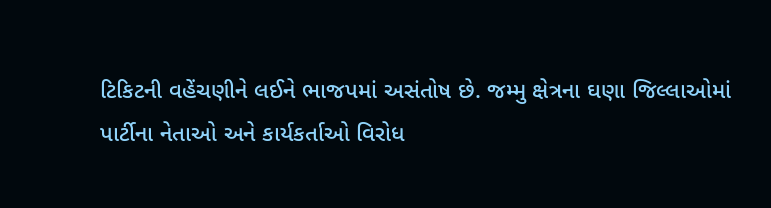ટિકિટની વહેંચણીને લઈને ભાજપમાં અસંતોષ છે. જમ્મુ ક્ષેત્રના ઘણા જિલ્લાઓમાં પાર્ટીના નેતાઓ અને કાર્યકર્તાઓ વિરોધ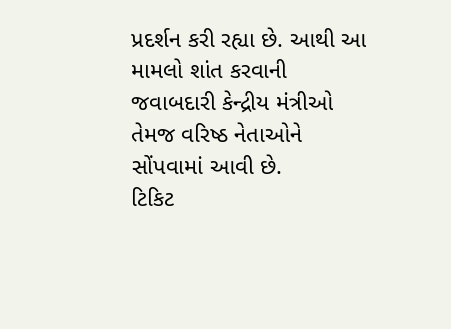પ્રદર્શન કરી રહ્યા છે. આથી આ મામલો શાંત કરવાની જવાબદારી કેન્દ્રીય મંત્રીઓ તેમજ વરિષ્ઠ નેતાઓને સોંપવામાં આવી છે.
ટિકિટ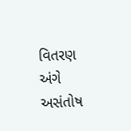વિતરણ અંગે અસંતોષ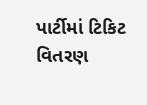પાર્ટીમાં ટિકિટ વિતરણ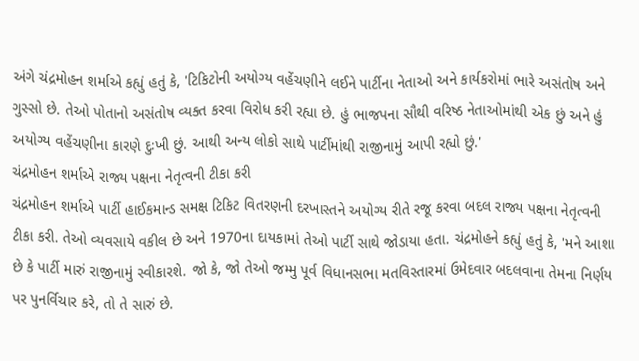અંગે ચંદ્રમોહન શર્માએ કહ્યું હતું કે, 'ટિકિટોની અયોગ્ય વહેંચણીને લઈને પાર્ટીના નેતાઓ અને કાર્યકરોમાં ભારે અસંતોષ અને ગુસ્સો છે. તેઓ પોતાનો અસંતોષ વ્યક્ત કરવા વિરોધ કરી રહ્યા છે. હું ભાજપના સૌથી વરિષ્ઠ નેતાઓમાંથી એક છું અને હું અયોગ્ય વહેંચણીના કારણે દુઃખી છું. આથી અન્ય લોકો સાથે પાર્ટીમાંથી રાજીનામું આપી રહ્યો છું.'
ચંદ્રમોહન શર્માએ રાજ્ય પક્ષના નેતૃત્વની ટીકા કરી
ચંદ્રમોહન શર્માએ પાર્ટી હાઈકમાન્ડ સમક્ષ ટિકિટ વિતરણની દરખાસ્તને અયોગ્ય રીતે રજૂ કરવા બદલ રાજ્ય પક્ષના નેતૃત્વની ટીકા કરી. તેઓ વ્યવસાયે વકીલ છે અને 1970ના દાયકામાં તેઓ પાર્ટી સાથે જોડાયા હતા. ચંદ્રમોહને કહ્યું હતું કે, 'મને આશા છે કે પાર્ટી મારું રાજીનામું સ્વીકારશે. જો કે, જો તેઓ જમ્મુ પૂર્વ વિધાનસભા મતવિસ્તારમાં ઉમેદવાર બદલવાના તેમના નિર્ણય પર પુનર્વિચાર કરે, તો તે સારું છે.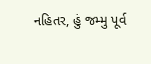નહિતર, હું જમ્મુ પૂર્વ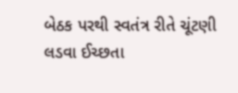બેઠક પરથી સ્વતંત્ર રીતે ચૂંટણી લડવા ઈચ્છતા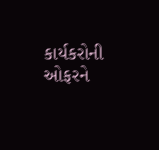કાર્યકરોની ઓફરને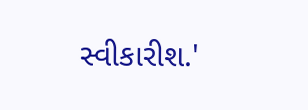સ્વીકારીશ.'